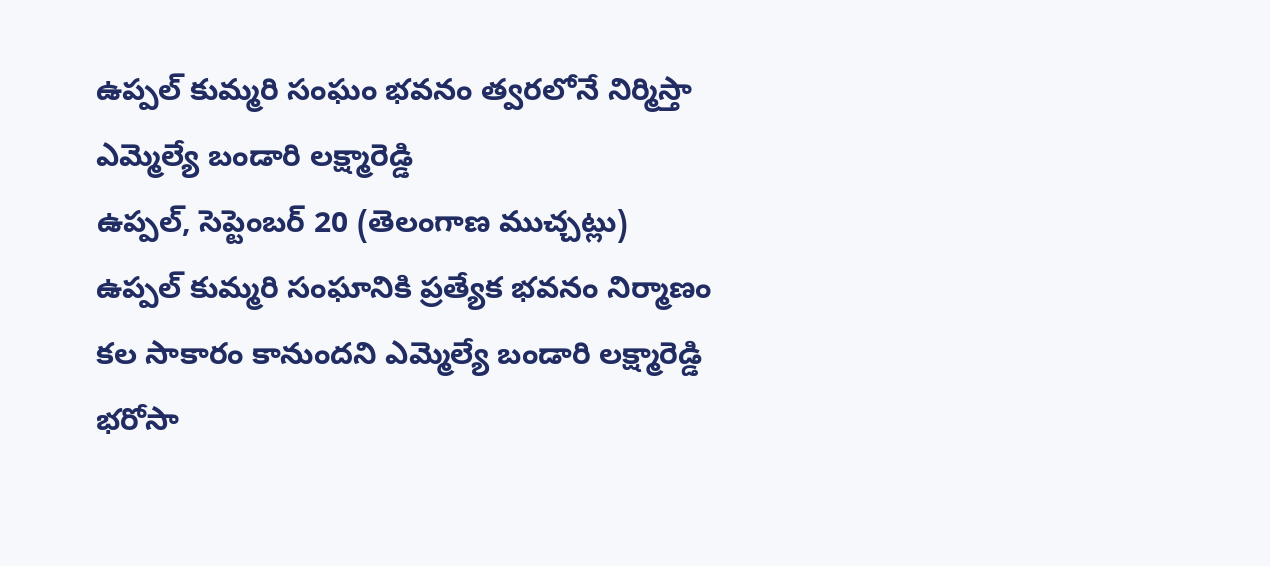ఉప్పల్ కుమ్మరి సంఘం భవనం త్వరలోనే నిర్మిస్తా
ఎమ్మెల్యే బండారి లక్ష్మారెడ్డి
ఉప్పల్, సెప్టెంబర్ 20 (తెలంగాణ ముచ్చట్లు)
ఉప్పల్ కుమ్మరి సంఘానికి ప్రత్యేక భవనం నిర్మాణం కల సాకారం కానుందని ఎమ్మెల్యే బండారి లక్ష్మారెడ్డి భరోసా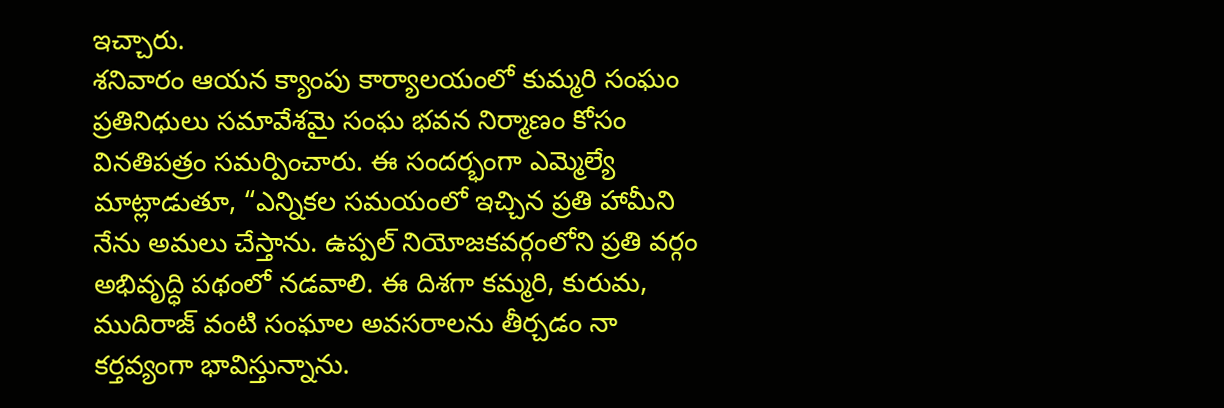ఇచ్చారు.
శనివారం ఆయన క్యాంపు కార్యాలయంలో కుమ్మరి సంఘం ప్రతినిధులు సమావేశమై సంఘ భవన నిర్మాణం కోసం వినతిపత్రం సమర్పించారు. ఈ సందర్భంగా ఎమ్మెల్యే మాట్లాడుతూ, “ఎన్నికల సమయంలో ఇచ్చిన ప్రతి హామీని నేను అమలు చేస్తాను. ఉప్పల్ నియోజకవర్గంలోని ప్రతి వర్గం అభివృద్ధి పథంలో నడవాలి. ఈ దిశగా కమ్మరి, కురుమ, ముదిరాజ్ వంటి సంఘాల అవసరాలను తీర్చడం నా కర్తవ్యంగా భావిస్తున్నాను.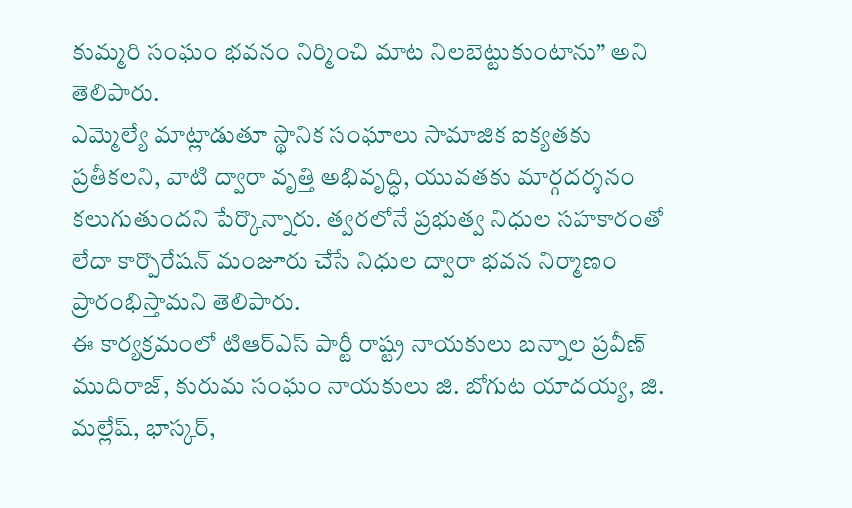కుమ్మరి సంఘం భవనం నిర్మించి మాట నిలబెట్టుకుంటాను” అని తెలిపారు.
ఎమ్మెల్యే మాట్లాడుతూ స్థానిక సంఘాలు సామాజిక ఐక్యతకు ప్రతీకలని, వాటి ద్వారా వృత్తి అభివృద్ధి, యువతకు మార్గదర్శనం కలుగుతుందని పేర్కొన్నారు. త్వరలోనే ప్రభుత్వ నిధుల సహకారంతో లేదా కార్పొరేషన్ మంజూరు చేసే నిధుల ద్వారా భవన నిర్మాణం ప్రారంభిస్తామని తెలిపారు.
ఈ కార్యక్రమంలో టిఆర్ఎస్ పార్టీ రాష్ట్ర నాయకులు బన్నాల ప్రవీణ్ ముదిరాజ్, కురుమ సంఘం నాయకులు జి. బోగుట యాదయ్య, జి. మల్లేష్, భాస్కర్,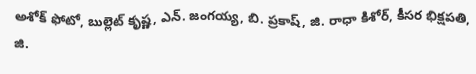అశోక్ ఫోటో, బుల్లెట్ కృష్ణ, ఎన్. జంగయ్య, బి. ప్రకాష్, జి. రాధా కిశోర్, కీసర భిక్షపతి, జి.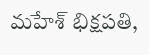మహేశ్ భిక్షపతి,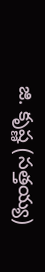జి. కృష్ణ (సత్తయ్య)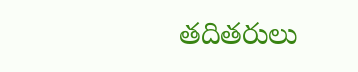తదితరులు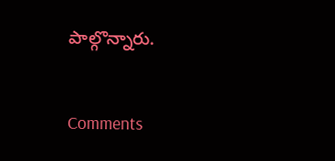పాల్గొన్నారు.


Comments